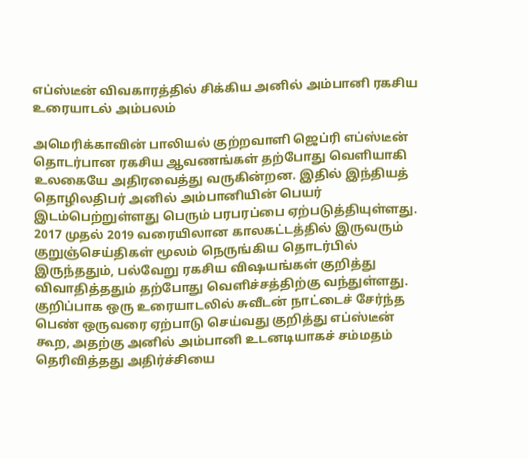எப்ஸ்டீன் விவகாரத்தில் சிக்கிய அனில் அம்பானி ரகசிய உரையாடல் அம்பலம்

அமெரிக்காவின் பாலியல் குற்றவாளி ஜெப்ரி எப்ஸ்டீன் தொடர்பான ரகசிய ஆவணங்கள் தற்போது வெளியாகி உலகையே அதிரவைத்து வருகின்றன. இதில் இந்தியத் தொழிலதிபர் அனில் அம்பானியின் பெயர் இடம்பெற்றுள்ளது பெரும் பரபரப்பை ஏற்படுத்தியுள்ளது. 2017 முதல் 2019 வரையிலான காலகட்டத்தில் இருவரும் குறுஞ்செய்திகள் மூலம் நெருங்கிய தொடர்பில் இருந்ததும், பல்வேறு ரகசிய விஷயங்கள் குறித்து விவாதித்ததும் தற்போது வெளிச்சத்திற்கு வந்துள்ளது.
குறிப்பாக ஒரு உரையாடலில் சுவீடன் நாட்டைச் சேர்ந்த பெண் ஒருவரை ஏற்பாடு செய்வது குறித்து எப்ஸ்டீன் கூற, அதற்கு அனில் அம்பானி உடனடியாகச் சம்மதம் தெரிவித்தது அதிர்ச்சியை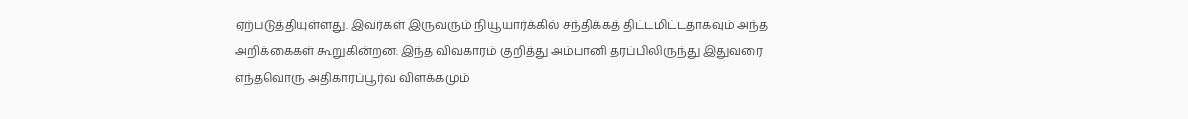ஏற்படுத்தியுள்ளது. இவர்கள் இருவரும் நியூயார்க்கில் சந்திக்கத் திட்டமிட்டதாகவும் அந்த அறிக்கைகள் கூறுகின்றன. இந்த விவகாரம் குறித்து அம்பானி தரப்பிலிருந்து இதுவரை எந்தவொரு அதிகாரப்பூர்வ விளக்கமும்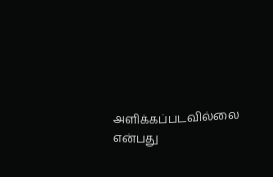அளிக்கப்படவில்லை என்பது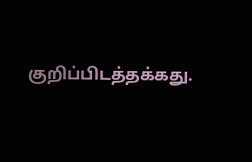குறிப்பிடத்தக்கது.